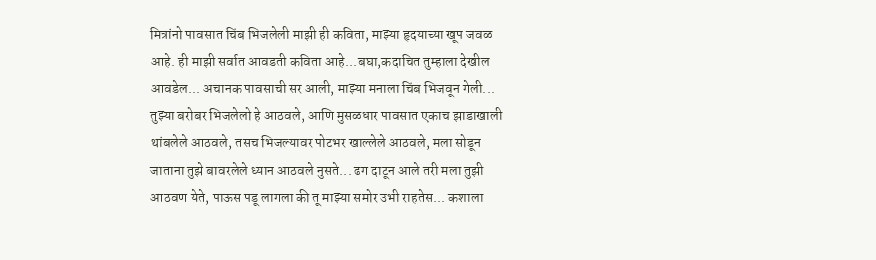मित्रांनो पावसात चिंब भिजलेली माझी ही कविता, माझ्या हृदयाच्या खूप जवळ आहे. ही माझी सर्वात आवडती कविता आहे...बघा,कदाचित तुम्हाला देखील आवडेल... अचानक पावसाची सर आली, माझ्या मनाला चिंब भिजवून गेली... तुझ्या बरोबर भिजलेलो हे आठवले, आणि मुसळधार पावसात एकाच झाडाखाली थांबलेले आठवले, तसच भिजल्यावर पोटभर खाल्लेले आठवले, मला सोडून जाताना तुझे बावरलेले ध्यान आठवले नुसते... ढग दाटून आले तरी मला तुझी आठवण येते, पाऊस पडू लागला की तू माझ्या समोर उभी राहतेस... कशाला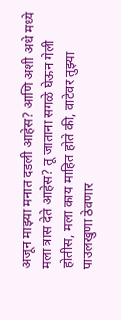अजून माझ्या मनात दडली आहेस? आणि अशी अधे मध्ये मला त्रास देते आहेस? तू जाताना सगळे घेऊन गेली होतीस, मला काय माहित होते की, वाटेवर तुझ्या पाउलखुणा ठेवणार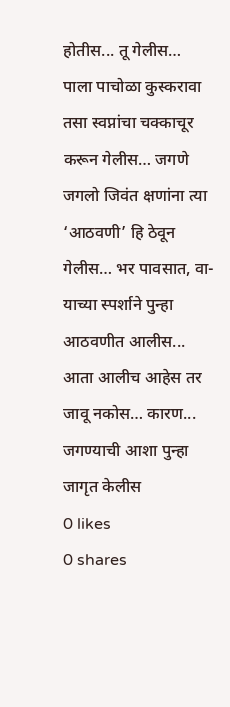होतीस... तू गेलीस… पाला पाचोळा कुस्करावा तसा स्वप्नांचा चक्काचूर करून गेलीस… जगणे जगलो जिवंत क्षणांना त्या ‘आठवणी’ हि ठेवून गेलीस… भर पावसात, वा-याच्या स्पर्शाने पुन्हा आठवणीत आलीस... आता आलीच आहेस तर जावू नकोस… कारण... जगण्याची आशा पुन्हा जागृत केलीस
0 likes
0 shares